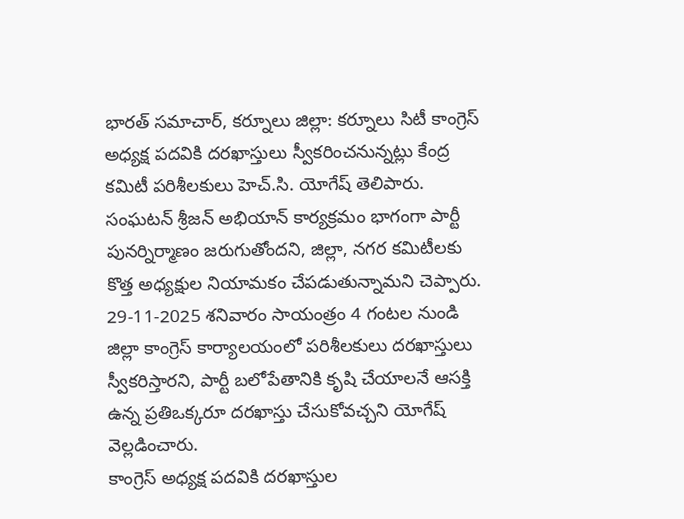భారత్ సమాచార్, కర్నూలు జిల్లా: కర్నూలు సిటీ కాంగ్రెస్ అధ్యక్ష పదవికి దరఖాస్తులు స్వీకరించనున్నట్లు కేంద్ర కమిటీ పరిశీలకులు హెచ్.సి. యోగేష్ తెలిపారు. సంఘటన్ శ్రీజన్ అభియాన్ కార్యక్రమం భాగంగా పార్టీ పునర్నిర్మాణం జరుగుతోందని, జిల్లా, నగర కమిటీలకు కొత్త అధ్యక్షుల నియామకం చేపడుతున్నామని చెప్పారు. 29-11-2025 శనివారం సాయంత్రం 4 గంటల నుండి జిల్లా కాంగ్రెస్ కార్యాలయంలో పరిశీలకులు దరఖాస్తులు స్వీకరిస్తారని, పార్టీ బలోపేతానికి కృషి చేయాలనే ఆసక్తి ఉన్న ప్రతిఒక్కరూ దరఖాస్తు చేసుకోవచ్చని యోగేష్ వెల్లడించారు.
కాంగ్రెస్ అధ్యక్ష పదవికి దరఖాస్తుల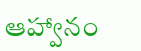ఆహ్వానం